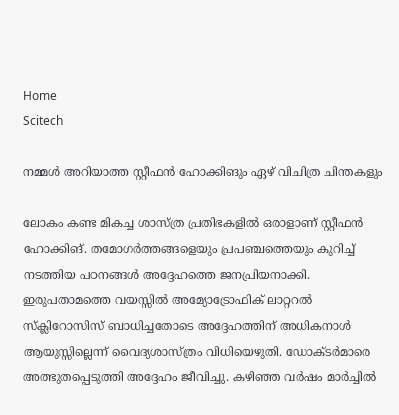Home
Scitech

നമ്മള്‍ അറിയാത്ത സ്റ്റീഫന്‍ ഹോക്കിങും ഏഴ് വിചിത്ര ചിന്തകളും

ലോകം കണ്ട മികച്ച ശാസ്ത്ര പ്രതിഭകളില്‍ ഒരാളാണ് സ്റ്റീഫന്‍ ഹോക്കിങ്. തമോഗര്‍ത്തങ്ങളെയും പ്രപഞ്ചത്തെയും കുറിച്ച് നടത്തിയ പഠനങ്ങള്‍ അദ്ദേഹത്തെ ജനപ്രിയനാക്കി. ഇരുപതാമത്തെ വയസ്സില്‍ അമ്യോട്രോഫിക് ലാറ്ററല്‍ സ്‌ക്ലിറോസിസ് ബാധിച്ചതോടെ അദ്ദേഹത്തിന് അധികനാള്‍ ആയുസ്സില്ലെന്ന് വൈദ്യശാസ്ത്രം വിധിയെഴുതി. ഡോക്ടര്‍മാരെ അത്ഭുതപ്പെടുത്തി അദ്ദേഹം ജീവിച്ചു. കഴിഞ്ഞ വര്‍ഷം മാര്‍ച്ചില്‍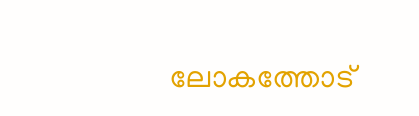ലോകത്തോട്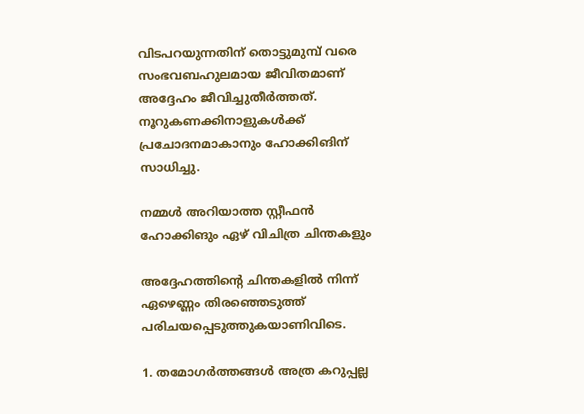വിടപറയുന്നതിന് തൊട്ടുമുമ്പ് വരെ സംഭവബഹുലമായ ജീവിതമാണ് അദ്ദേഹം ജീവിച്ചുതീര്‍ത്തത്. നൂറുകണക്കിനാളുകള്‍ക്ക് പ്രചോദനമാകാനും ഹോക്കിങിന് സാധിച്ചു.

നമ്മള്‍ അറിയാത്ത സ്റ്റീഫന്‍ ഹോക്കിങും ഏഴ് വിചിത്ര ചിന്തകളും

അദ്ദേഹത്തിന്റെ ചിന്തകളില്‍ നിന്ന് ഏഴെണ്ണം തിരഞ്ഞെടുത്ത് പരിചയപ്പെടുത്തുകയാണിവിടെ.

1. തമോഗര്‍ത്തങ്ങള്‍ അത്ര കറുപ്പല്ല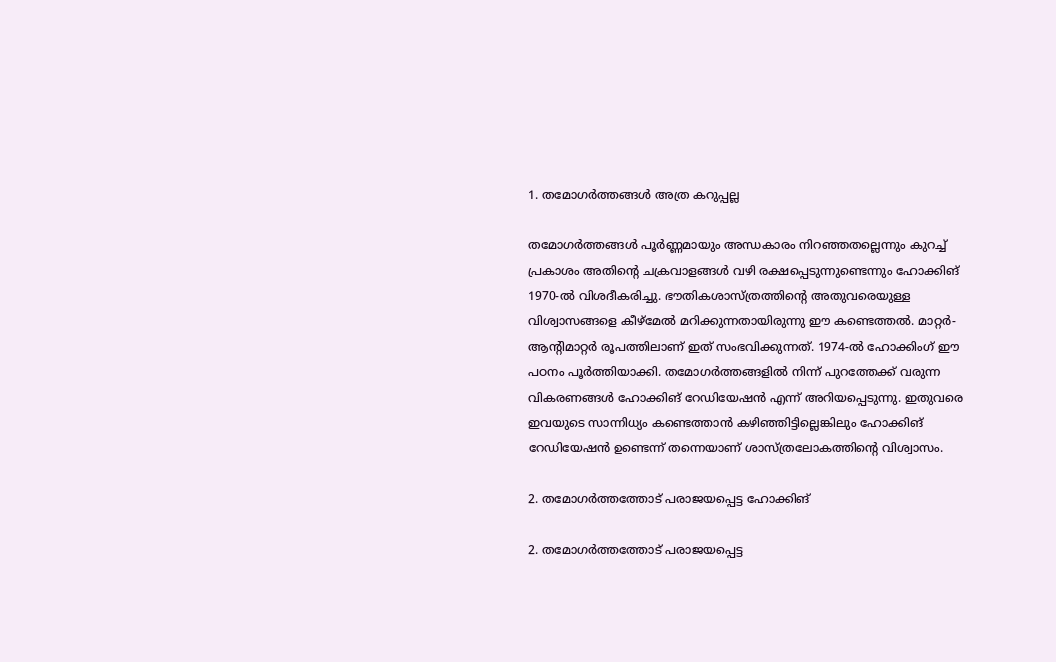1. തമോഗര്‍ത്തങ്ങള്‍ അത്ര കറുപ്പല്ല

തമോഗര്‍ത്തങ്ങള്‍ പൂര്‍ണ്ണമായും അന്ധകാരം നിറഞ്ഞതല്ലെന്നും കുറച്ച് പ്രകാശം അതിന്റെ ചക്രവാളങ്ങള്‍ വഴി രക്ഷപ്പെടുന്നുണ്ടെന്നും ഹോക്കിങ് 1970-ല്‍ വിശദീകരിച്ചു. ഭൗതികശാസ്ത്രത്തിന്റെ അതുവരെയുള്ള വിശ്വാസങ്ങളെ കീഴ്‌മേല്‍ മറിക്കുന്നതായിരുന്നു ഈ കണ്ടെത്തല്‍. മാറ്റര്‍- ആന്റിമാറ്റര്‍ രൂപത്തിലാണ് ഇത് സംഭവിക്കുന്നത്. 1974-ല്‍ ഹോക്കിംഗ് ഈ പഠനം പൂര്‍ത്തിയാക്കി. തമോഗര്‍ത്തങ്ങളില്‍ നിന്ന് പുറത്തേക്ക് വരുന്ന വികരണങ്ങള്‍ ഹോക്കിങ് റേഡിയേഷന്‍ എന്ന് അറിയപ്പെടുന്നു. ഇതുവരെ ഇവയുടെ സാന്നിധ്യം കണ്ടെത്താന്‍ കഴിഞ്ഞിട്ടില്ലെങ്കിലും ഹോക്കിങ് റേഡിയേഷന്‍ ഉണ്ടെന്ന് തന്നെയാണ് ശാസ്ത്രലോകത്തിന്റെ വിശ്വാസം.

2. തമോഗര്‍ത്തത്തോട് പരാജയപ്പെട്ട ഹോക്കിങ്

2. തമോഗര്‍ത്തത്തോട് പരാജയപ്പെട്ട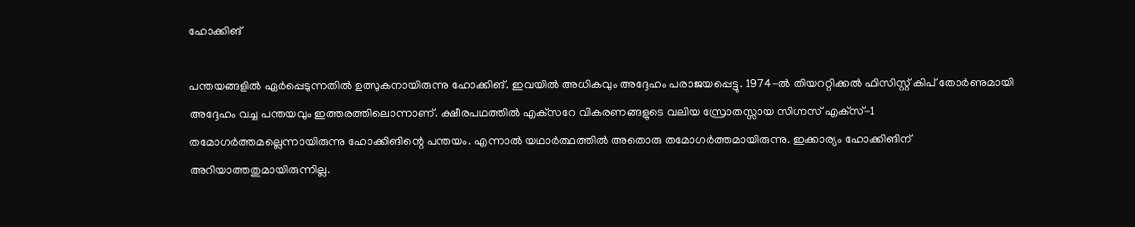ഹോക്കിങ്

പന്തയങ്ങളില്‍ ഏര്‍പ്പെടുന്നതില്‍ ഉത്സുകനായിരുന്നു ഹോക്കിങ്. ഇവയില്‍ അധികവും അദ്ദേഹം പരാജയപ്പെട്ടു. 1974-ല്‍ തിയററ്റിക്കല്‍ ഫിസിസ്റ്റ് കിപ് തോര്‍ണുമായി അദ്ദേഹം വച്ച പന്തയവും ഇത്തരത്തിലൊന്നാണ്. ക്ഷീരപഥത്തില്‍ എക്‌സറേ വികരണങ്ങളുടെ വലിയ സ്രോതസ്സായ സിഗ്നസ് എക്‌സ്-1 തമോഗര്‍ത്തമല്ലെന്നായിരുന്നു ഹോക്കിങിന്റെ പന്തയം. എന്നാല്‍ യഥാര്‍ത്ഥത്തില്‍ അതൊരു തമോഗര്‍ത്തമായിരുന്നു. ഇക്കാര്യം ഹോക്കിങിന് അറിയാത്തതുമായിരുന്നില്ല.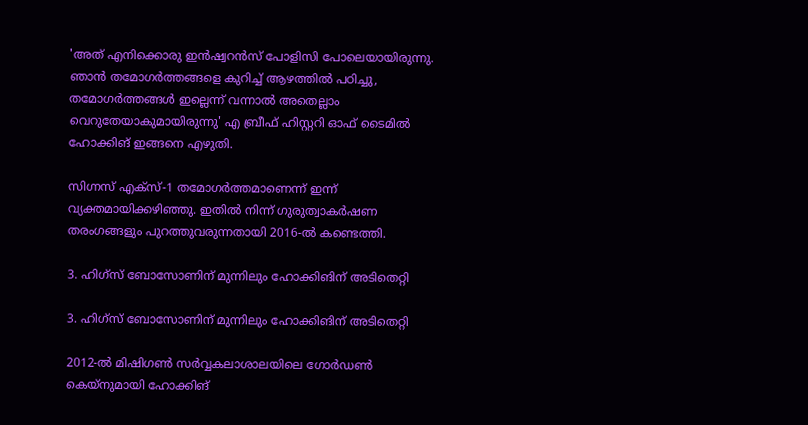'അത് എനിക്കൊരു ഇന്‍ഷ്വറന്‍സ് പോളിസി പോലെയായിരുന്നു. ഞാന്‍ തമോഗര്‍ത്തങ്ങളെ കുറിച്ച് ആഴത്തില്‍ പഠിച്ചു, തമോഗര്‍ത്തങ്ങള്‍ ഇല്ലെന്ന് വന്നാല്‍ അതെല്ലാം വെറുതേയാകുമായിരുന്നു' എ ബ്രീഫ് ഹിസ്റ്ററി ഓഫ് ടൈമില്‍ ഹോക്കിങ് ഇങ്ങനെ എഴുതി.

സിഗ്നസ് എക്‌സ്-1 തമോഗര്‍ത്തമാണെന്ന് ഇന്ന് വ്യക്തമായിക്കഴിഞ്ഞു. ഇതില്‍ നിന്ന് ഗുരുത്വാകര്‍ഷണ തരംഗങ്ങളും പുറത്തുവരുന്നതായി 2016-ല്‍ കണ്ടെത്തി.

3. ഹിഗ്‌സ് ബോസോണിന് മുന്നിലും ഹോക്കിങിന് അടിതെറ്റി

3. ഹിഗ്‌സ് ബോസോണിന് മുന്നിലും ഹോക്കിങിന് അടിതെറ്റി

2012-ല്‍ മിഷിഗണ്‍ സര്‍വ്വകലാശാലയിലെ ഗോര്‍ഡണ്‍ കെയ്‌നുമായി ഹോക്കിങ്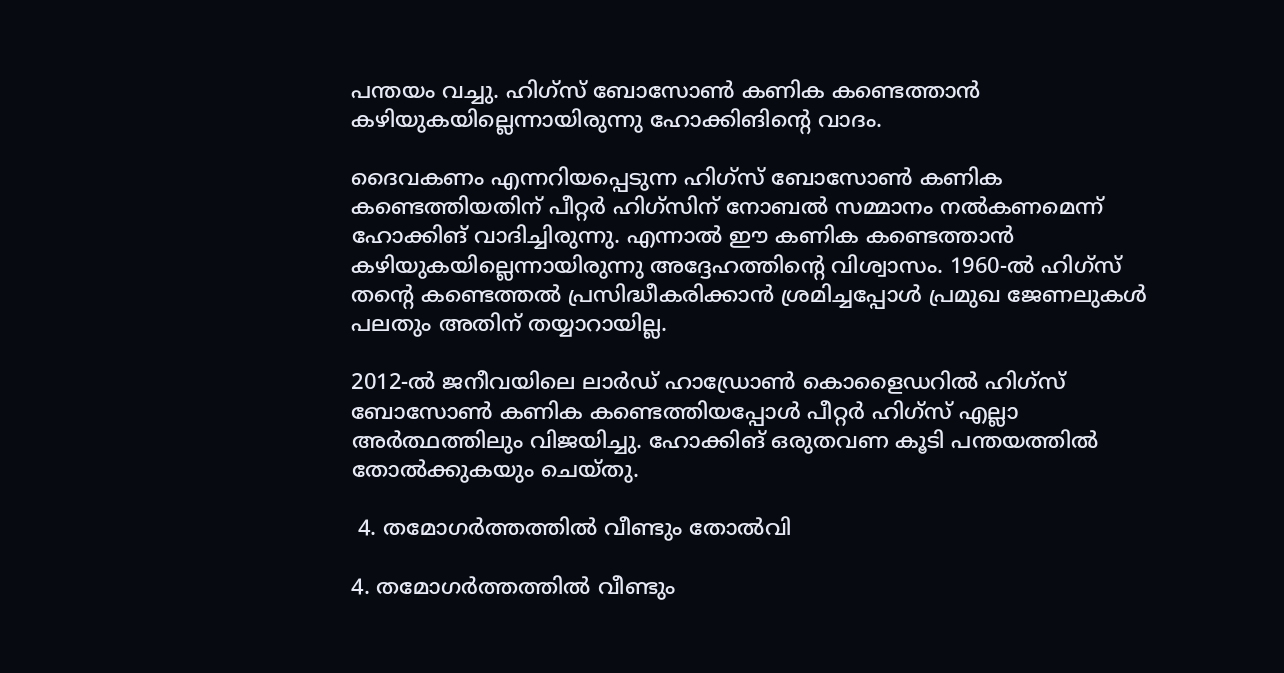പന്തയം വച്ചു. ഹിഗ്‌സ് ബോസോണ്‍ കണിക കണ്ടെത്താന്‍ കഴിയുകയില്ലെന്നായിരുന്നു ഹോക്കിങിന്റെ വാദം.

ദൈവകണം എന്നറിയപ്പെടുന്ന ഹിഗ്‌സ് ബോസോണ്‍ കണിക കണ്ടെത്തിയതിന് പീറ്റര്‍ ഹിഗ്‌സിന് നോബല്‍ സമ്മാനം നല്‍കണമെന്ന് ഹോക്കിങ് വാദിച്ചിരുന്നു. എന്നാല്‍ ഈ കണിക കണ്ടെത്താന്‍ കഴിയുകയില്ലെന്നായിരുന്നു അദ്ദേഹത്തിന്റെ വിശ്വാസം. 1960-ല്‍ ഹിഗ്‌സ് തന്റെ കണ്ടെത്തല്‍ പ്രസിദ്ധീകരിക്കാന്‍ ശ്രമിച്ചപ്പോള്‍ പ്രമുഖ ജേണലുകള്‍ പലതും അതിന് തയ്യാറായില്ല.

2012-ല്‍ ജനീവയിലെ ലാര്‍ഡ് ഹാഡ്രോണ്‍ കൊളൈഡറില്‍ ഹിഗ്‌സ് ബോസോണ്‍ കണിക കണ്ടെത്തിയപ്പോള്‍ പീറ്റര്‍ ഹിഗ്‌സ് എല്ലാ അര്‍ത്ഥത്തിലും വിജയിച്ചു. ഹോക്കിങ് ഒരുതവണ കൂടി പന്തയത്തില്‍ തോല്‍ക്കുകയും ചെയ്തു.

 4. തമോഗര്‍ത്തത്തില്‍ വീണ്ടും തോല്‍വി

4. തമോഗര്‍ത്തത്തില്‍ വീണ്ടും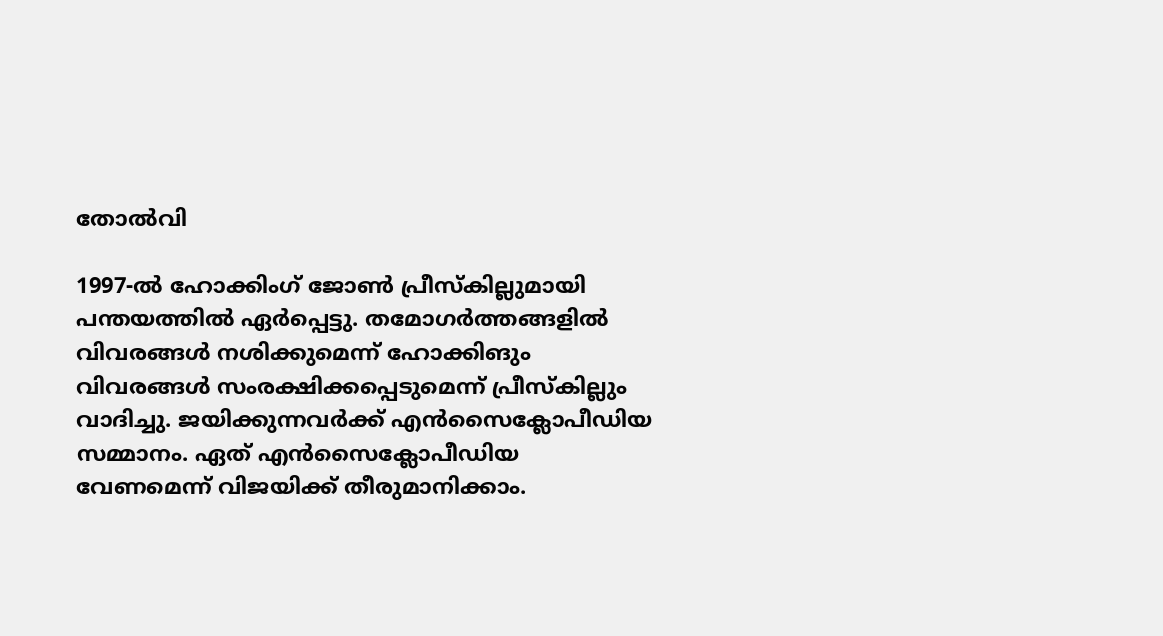തോല്‍വി

1997-ല്‍ ഹോക്കിംഗ് ജോണ്‍ പ്രീസ്‌കില്ലുമായി പന്തയത്തില്‍ ഏര്‍പ്പെട്ടു. തമോഗര്‍ത്തങ്ങളില്‍ വിവരങ്ങള്‍ നശിക്കുമെന്ന് ഹോക്കിങും വിവരങ്ങള്‍ സംരക്ഷിക്കപ്പെടുമെന്ന് പ്രീസ്‌കില്ലും വാദിച്ചു. ജയിക്കുന്നവര്‍ക്ക് എന്‍സൈക്ലോപീഡിയ സമ്മാനം. ഏത് എന്‍സൈക്ലോപീഡിയ വേണമെന്ന് വിജയിക്ക് തീരുമാനിക്കാം.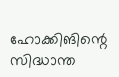ഹോക്കിങിന്റെ സിദ്ധാന്ത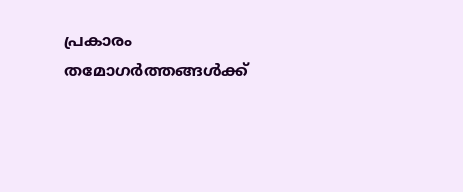പ്രകാരം തമോഗര്‍ത്തങ്ങള്‍ക്ക്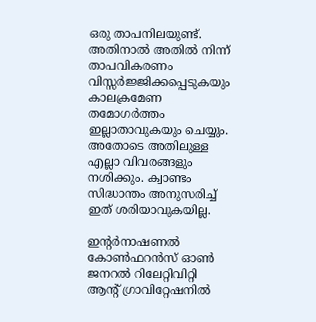ഒരു താപനിലയുണ്ട്. അതിനാല്‍ അതില്‍ നിന്ന് താപവികരണം വിസ്സര്‍ജ്ജിക്കപ്പെടുകയും കാലക്രമേണ തമോഗര്‍ത്തം ഇല്ലാതാവുകയും ചെയ്യും. അതോടെ അതിലുള്ള എല്ലാ വിവരങ്ങളും നശിക്കും. ക്വാണ്ടം സിദ്ധാന്തം അനുസരിച്ച് ഇത് ശരിയാവുകയില്ല.

ഇന്റര്‍നാഷണല്‍ കോണ്‍ഫറന്‍സ് ഓണ്‍ ജനറല്‍ റിലേറ്റിവിറ്റി ആന്റ് ഗ്രാവിറ്റേഷനില്‍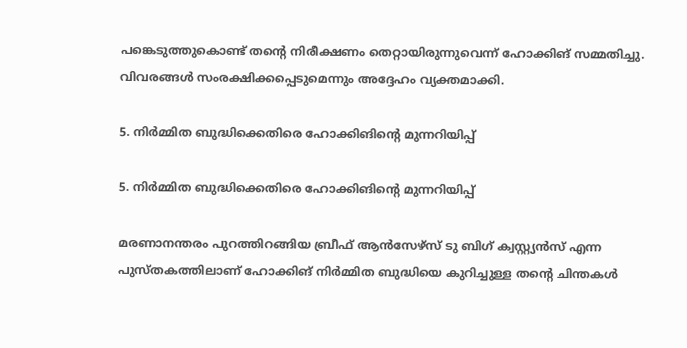പങ്കെടുത്തുകൊണ്ട് തന്റെ നിരീക്ഷണം തെറ്റായിരുന്നുവെന്ന് ഹോക്കിങ് സമ്മതിച്ചു. വിവരങ്ങള്‍ സംരക്ഷിക്കപ്പെടുമെന്നും അദ്ദേഹം വ്യക്തമാക്കി.

5. നിര്‍മ്മിത ബുദ്ധിക്കെതിരെ ഹോക്കിങിന്റെ മുന്നറിയിപ്പ്

5. നിര്‍മ്മിത ബുദ്ധിക്കെതിരെ ഹോക്കിങിന്റെ മുന്നറിയിപ്പ്

മരണാനന്തരം പുറത്തിറങ്ങിയ ബ്രീഫ് ആന്‍സേഴ്‌സ് ടു ബിഗ് ക്വസ്റ്റ്യന്‍സ് എന്ന പുസ്തകത്തിലാണ് ഹോക്കിങ് നിര്‍മ്മിത ബുദ്ധിയെ കുറിച്ചുള്ള തന്റെ ചിന്തകള്‍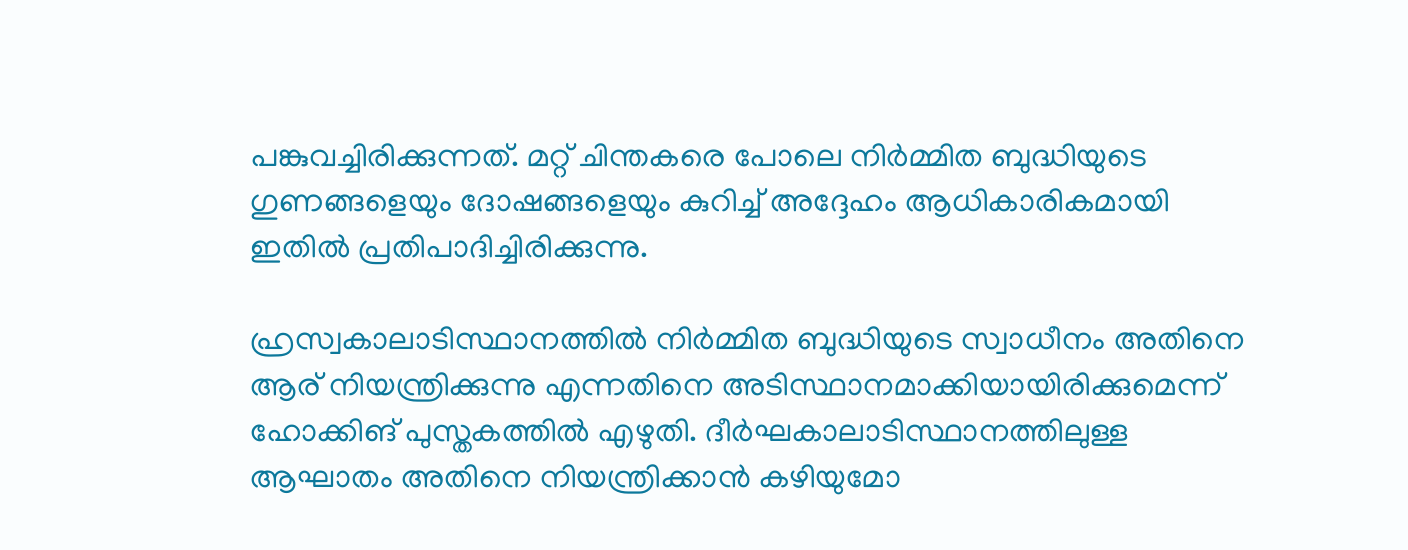പങ്കുവച്ചിരിക്കുന്നത്. മറ്റ് ചിന്തകരെ പോലെ നിര്‍മ്മിത ബുദ്ധിയുടെ ഗുണങ്ങളെയും ദോഷങ്ങളെയും കുറിച്ച് അദ്ദേഹം ആധികാരികമായി ഇതില്‍ പ്രതിപാദിച്ചിരിക്കുന്നു.

ഹ്രസ്വകാലാടിസ്ഥാനത്തില്‍ നിര്‍മ്മിത ബുദ്ധിയുടെ സ്വാധീനം അതിനെ ആര് നിയന്ത്രിക്കുന്നു എന്നതിനെ അടിസ്ഥാനമാക്കിയായിരിക്കുമെന്ന് ഹോക്കിങ് പുസ്തകത്തില്‍ എഴുതി. ദീര്‍ഘകാലാടിസ്ഥാനത്തിലുള്ള ആഘാതം അതിനെ നിയന്ത്രിക്കാന്‍ കഴിയുമോ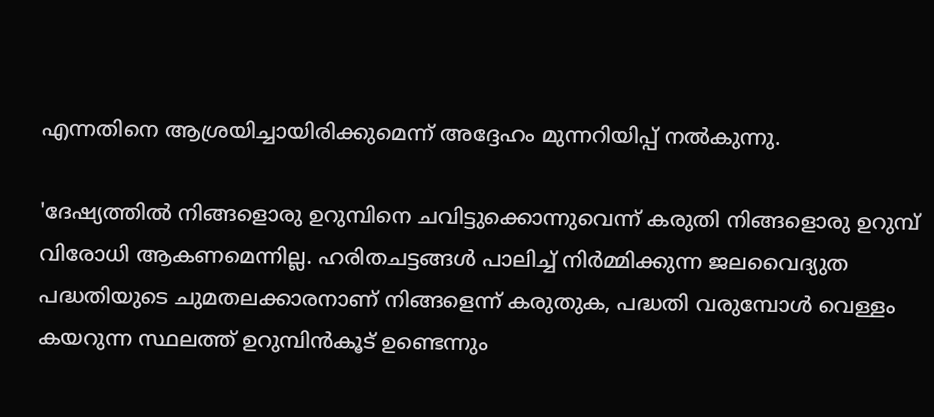എന്നതിനെ ആശ്രയിച്ചായിരിക്കുമെന്ന് അദ്ദേഹം മുന്നറിയിപ്പ് നല്‍കുന്നു.

'ദേഷ്യത്തില്‍ നിങ്ങളൊരു ഉറുമ്പിനെ ചവിട്ടുക്കൊന്നുവെന്ന് കരുതി നിങ്ങളൊരു ഉറുമ്പ് വിരോധി ആകണമെന്നില്ല. ഹരിതചട്ടങ്ങള്‍ പാലിച്ച് നിര്‍മ്മിക്കുന്ന ജലവൈദ്യുത പദ്ധതിയുടെ ചുമതലക്കാരനാണ് നിങ്ങളെന്ന് കരുതുക, പദ്ധതി വരുമ്പോള്‍ വെള്ളം കയറുന്ന സ്ഥലത്ത് ഉറുമ്പിന്‍കൂട് ഉണ്ടെന്നും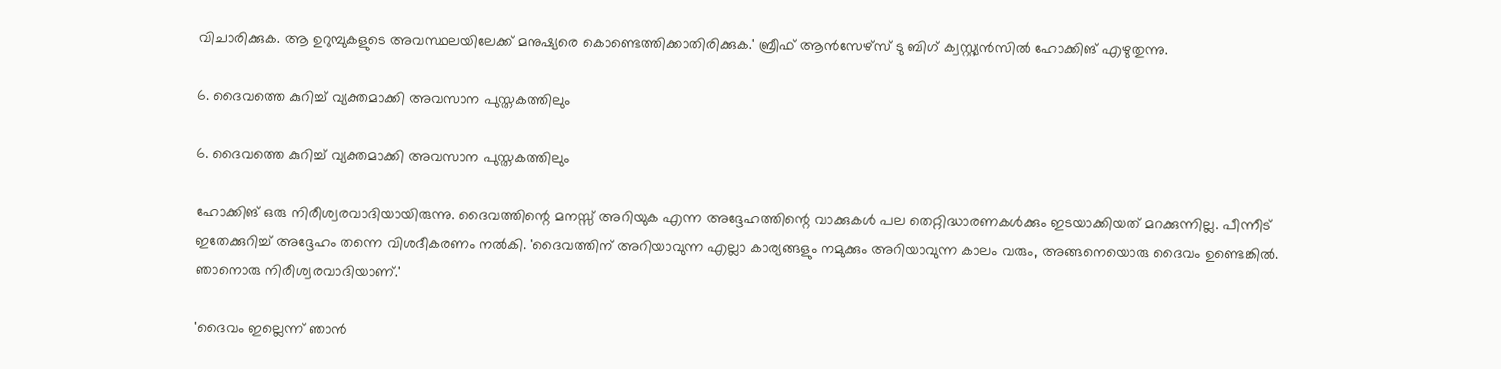വിചാരിക്കുക. ആ ഉറുമ്പുകളുടെ അവസ്ഥലയിലേക്ക് മനുഷ്യരെ കൊണ്ടെത്തിക്കാതിരിക്കുക.' ബ്രീഫ് ആന്‍സേഴ്‌സ് ടു ബിഗ് ക്വസ്റ്റ്യന്‍സില്‍ ഹോക്കിങ് എഴുതുന്നു.

6. ദൈവത്തെ കുറിച്ച് വ്യക്തമാക്കി അവസാന പുസ്തകത്തിലും

6. ദൈവത്തെ കുറിച്ച് വ്യക്തമാക്കി അവസാന പുസ്തകത്തിലും

ഹോക്കിങ് ഒരു നിരീശ്വരവാദിയായിരുന്നു. ദൈവത്തിന്റെ മനസ്സ് അറിയുക എന്ന അദ്ദേഹത്തിന്റെ വാക്കുകള്‍ പല തെറ്റിദ്ധാരണകള്‍ക്കും ഇടയാക്കിയത് മറക്കുന്നില്ല. പീന്നീട് ഇതേക്കുറിച്ച് അദ്ദേഹം തന്നെ വിശദീകരണം നല്‍കി. 'ദൈവത്തിന് അറിയാവുന്ന എല്ലാ കാര്യങ്ങളും നമുക്കും അറിയാവുന്ന കാലം വരും, അങ്ങനെയൊരു ദൈവം ഉണ്ടെങ്കില്‍. ഞാനൊരു നിരീശ്വരവാദിയാണ്.'

'ദൈവം ഇല്ലെന്ന് ഞാന്‍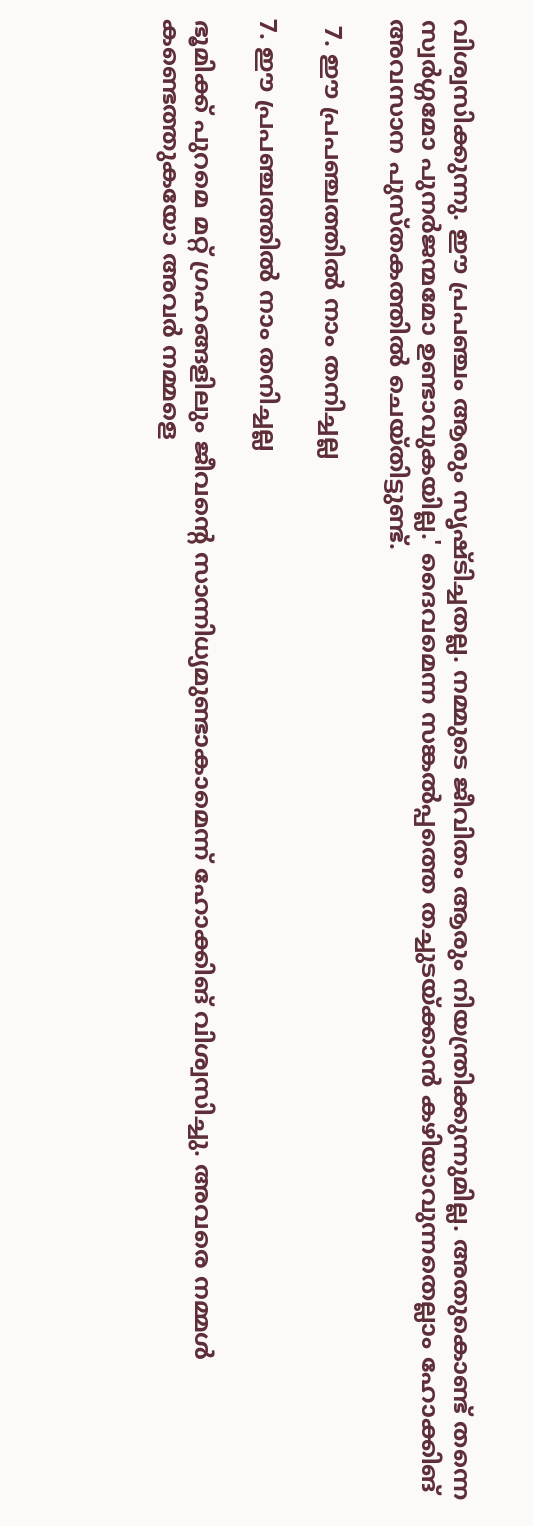വിശ്വസിക്കുന്നു. ഈ പ്രപഞ്ചം ആരും സൃഷ്ടിച്ചതല്ല. നമ്മുടെ ജീവിതം ആരും നിയന്ത്രിക്കുന്നുമില്ല. അതുകൊണ്ട് തന്നെ സ്വര്‍ഗ്ഗമോ പുനര്‍ജന്മമോ ഉണ്ടാവുകയില്ല.' ദൈവമെന്ന സങ്കല്‍പ്പത്തെ തച്ചുടയ്ക്കാന്‍ കഴിയാവുന്നതെല്ലാം ഹോക്കിങ് അവസാന പുസ്തകത്തില്‍ ചെയ്തിട്ടുണ്ട്.

 7. ഈ പ്രപഞ്ചത്തില്‍ നാം തനിച്ചല്ല

7. ഈ പ്രപഞ്ചത്തില്‍ നാം തനിച്ചല്ല

ഭൂമിക്ക് പുറമെ മറ്റ് ഗ്രഹങ്ങളിലും ജീവന്റെ സാന്നിധ്യമുണ്ടാകാമെന്ന് ഹോക്കിങ് വിശ്വസിച്ചു. അവരെ നമ്മള്‍ കണ്ടെത്തുകയോ അവര്‍ നമ്മളെ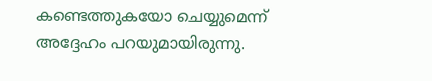കണ്ടെത്തുകയോ ചെയ്യുമെന്ന് അദ്ദേഹം പറയുമായിരുന്നു.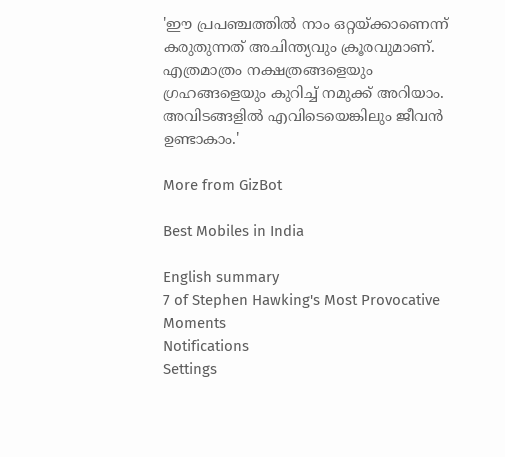'ഈ പ്രപഞ്ചത്തില്‍ നാം ഒറ്റയ്ക്കാണെന്ന് കരുതുന്നത് അചിന്ത്യവും ക്രൂരവുമാണ്. എത്രമാത്രം നക്ഷത്രങ്ങളെയും ഗ്രഹങ്ങളെയും കുറിച്ച് നമുക്ക് അറിയാം. അവിടങ്ങളില്‍ എവിടെയെങ്കിലും ജീവന്‍ ഉണ്ടാകാം.'

More from GizBot

Best Mobiles in India

English summary
7 of Stephen Hawking's Most Provocative Moments
Notifications
Settings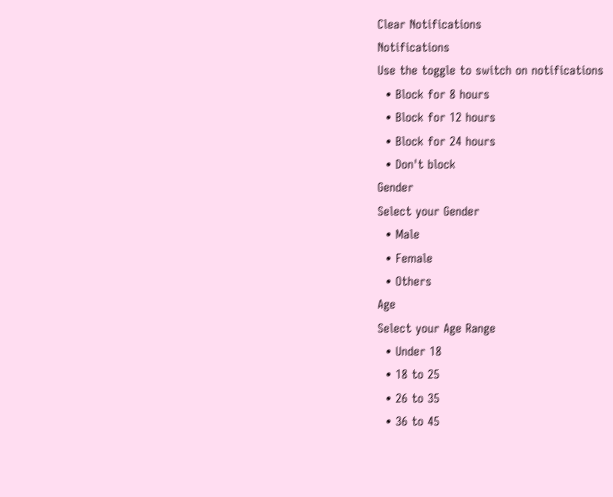Clear Notifications
Notifications
Use the toggle to switch on notifications
  • Block for 8 hours
  • Block for 12 hours
  • Block for 24 hours
  • Don't block
Gender
Select your Gender
  • Male
  • Female
  • Others
Age
Select your Age Range
  • Under 18
  • 18 to 25
  • 26 to 35
  • 36 to 45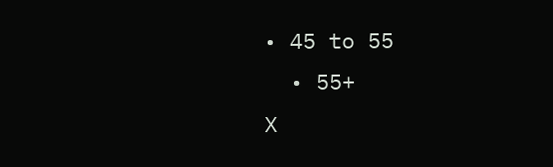• 45 to 55
  • 55+
X